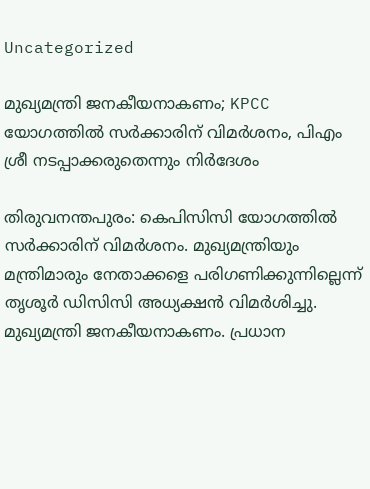Uncategorized

മുഖ്യമന്ത്രി ജനകീയനാകണം; KPCC യോഗത്തില്‍ സര്‍ക്കാരിന് വിമര്‍ശനം, പിഎം ശ്രീ നടപ്പാക്കരുതെന്നും നിര്‍ദേശം

തിരുവനന്തപുരം: കെപിസിസി യോഗത്തില്‍ സര്‍ക്കാരിന് വിമര്‍ശനം. മുഖ്യമന്ത്രിയും മന്ത്രിമാരും നേതാക്കളെ പരിഗണിക്കുന്നില്ലെന്ന് തൃശൂര്‍ ഡിസിസി അധ്യക്ഷന്‍ വിമര്‍ശിച്ചു. മുഖ്യമന്ത്രി ജനകീയനാകണം. പ്രധാന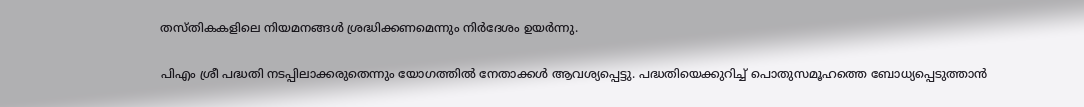തസ്തികകളിലെ നിയമനങ്ങള്‍ ശ്രദ്ധിക്കണമെന്നും നിര്‍ദേശം ഉയര്‍ന്നു.

പിഎം ശ്രീ പദ്ധതി നടപ്പിലാക്കരുതെന്നും യോഗത്തില്‍ നേതാക്കള്‍ ആവശ്യപ്പെട്ടു. പദ്ധതിയെക്കുറിച്ച് പൊതുസമൂഹത്തെ ബോധ്യപ്പെടുത്താന്‍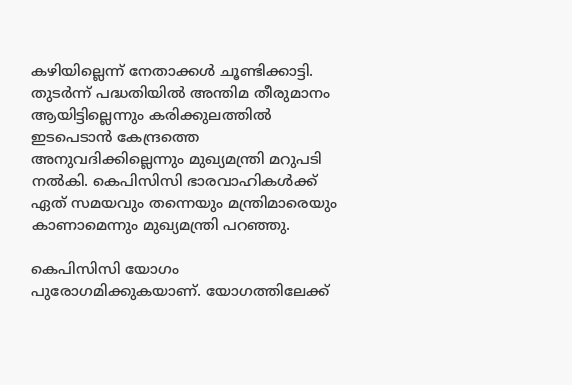കഴിയില്ലെന്ന് നേതാക്കള്‍ ചൂണ്ടിക്കാട്ടി. തുടര്‍ന്ന് പദ്ധതിയില്‍ അന്തിമ തീരുമാനം ആയിട്ടില്ലെന്നും കരിക്കുലത്തില്‍ ഇടപെടാന്‍ കേന്ദ്രത്തെ അനുവദിക്കില്ലെന്നും മുഖ്യമന്ത്രി മറുപടി നല്‍കി. കെപിസിസി ഭാരവാഹികള്‍ക്ക് ഏത് സമയവും തന്നെയും മന്ത്രിമാരെയും കാണാമെന്നും മുഖ്യമന്ത്രി പറഞ്ഞു.

കെപിസിസി യോഗം പുരോഗമിക്കുകയാണ്. യോഗത്തിലേക്ക്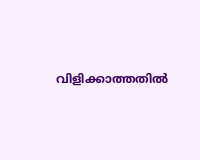വിളിക്കാത്തതില്‍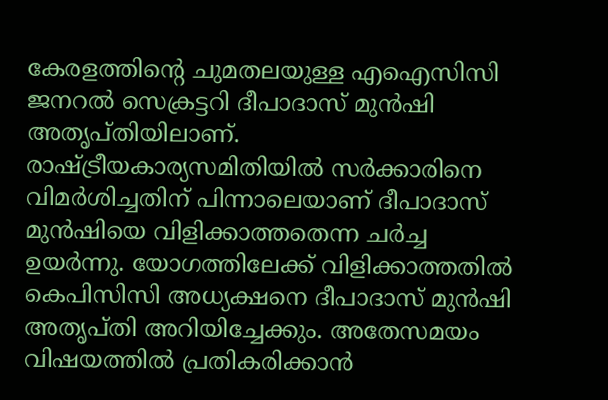കേരളത്തിന്റെ ചുമതലയുള്ള എഐസിസി ജനറല്‍ സെക്രട്ടറി ദീപാദാസ് മുന്‍ഷി അതൃപ്തിയിലാണ്. രാഷ്ട്രീയകാര്യസമിതിയില്‍ സര്‍ക്കാരിനെ വിമര്‍ശിച്ചതിന് പിന്നാലെയാണ് ദീപാദാസ് മുന്‍ഷിയെ വിളിക്കാത്തതെന്ന ചര്‍ച്ച ഉയര്‍ന്നു. യോഗത്തിലേക്ക് വിളിക്കാത്തതില്‍ കെപിസിസി അധ്യക്ഷനെ ദീപാദാസ് മുന്‍ഷി അതൃപ്തി അറിയിച്ചേക്കും. അതേസമയം വിഷയത്തില്‍ പ്രതികരിക്കാന്‍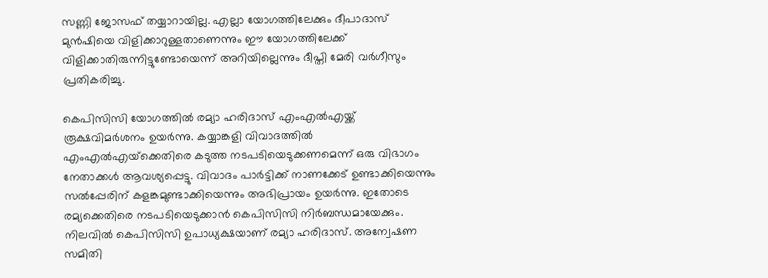സണ്ണി ജോസഫ് തയ്യാറായില്ല. എല്ലാ യോഗത്തിലേക്കും ദീപാദാസ് മുന്‍ഷിയെ വിളിക്കാറുള്ളതാണെന്നും ഈ യോഗത്തിലേക്ക് വിളിക്കാതിരുന്നിട്ടുണ്ടോയെന്ന് അറിയില്ലെന്നും ദീപ്തി മേരി വര്‍ഗീസും പ്രതികരിച്ചു.

കെപിസിസി യോഗത്തില്‍ രമ്യാ ഹരിദാസ് എംഎല്‍എയ്ക്ക് രൂക്ഷവിമര്‍ശനം ഉയര്‍ന്നു. കയ്യാങ്കളി വിവാദത്തില്‍ എംഎല്‍എയ്‌ക്കെതിരെ കടുത്ത നടപടിയെടുക്കണമെന്ന് ഒരു വിഭാഗം നേതാക്കള്‍ ആവശ്യപ്പെട്ടു. വിവാദം പാര്‍ട്ടിക്ക് നാണക്കേട് ഉണ്ടാക്കിയെന്നും സല്‍പ്പേരിന് കളങ്കമുണ്ടാക്കിയെന്നും അഭിപ്രായം ഉയര്‍ന്നു. ഇതോടെ രമ്യക്കെതിരെ നടപടിയെടുക്കാന്‍ കെപിസിസി നിര്‍ബന്ധമായേക്കും. നിലവില്‍ കെപിസിസി ഉപാധ്യക്ഷയാണ് രമ്യാ ഹരിദാസ്. അന്വേഷണ സമിതി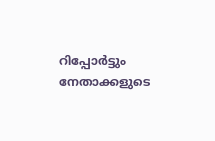റിപ്പോര്‍ട്ടും നേതാക്കളുടെ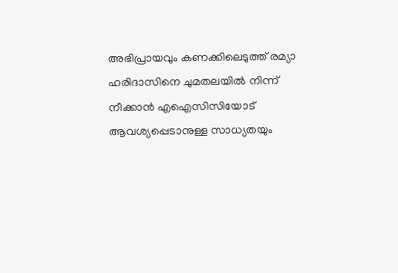അഭിപ്രായവും കണക്കിലെടുത്ത് രമ്യാ ഹരിദാസിനെ ചുമതലയില്‍ നിന്ന് നീക്കാന്‍ എഐസിസിയോട് ആവശ്യപ്പെടാനുള്ള സാധ്യതയും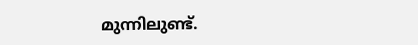മുന്നിലുണ്ട്.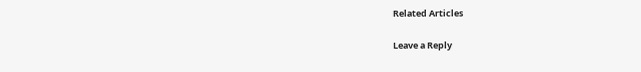Related Articles

Leave a Reply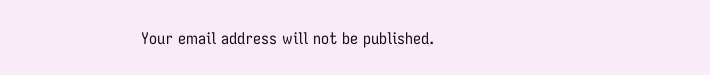Your email address will not be published.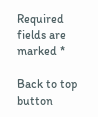Required fields are marked *

Back to top button